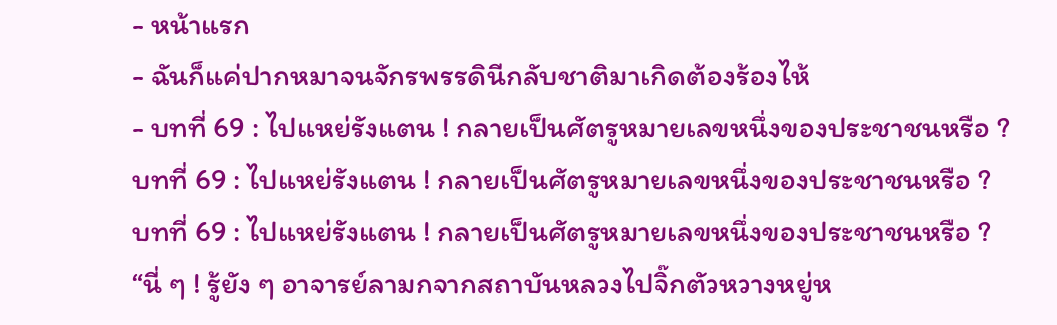- หน้าแรก
- ฉันก็แค่ปากหมาจนจักรพรรดินีกลับชาติมาเกิดต้องร้องไห้
- บทที่ 69 : ไปแหย่รังแตน ! กลายเป็นศัตรูหมายเลขหนึ่งของประชาชนหรือ ?
บทที่ 69 : ไปแหย่รังแตน ! กลายเป็นศัตรูหมายเลขหนึ่งของประชาชนหรือ ?
บทที่ 69 : ไปแหย่รังแตน ! กลายเป็นศัตรูหมายเลขหนึ่งของประชาชนหรือ ?
“นี่ ๆ ! รู้ยัง ๆ อาจารย์ลามกจากสถาบันหลวงไปจิ๊กตัวหวางหยู่ห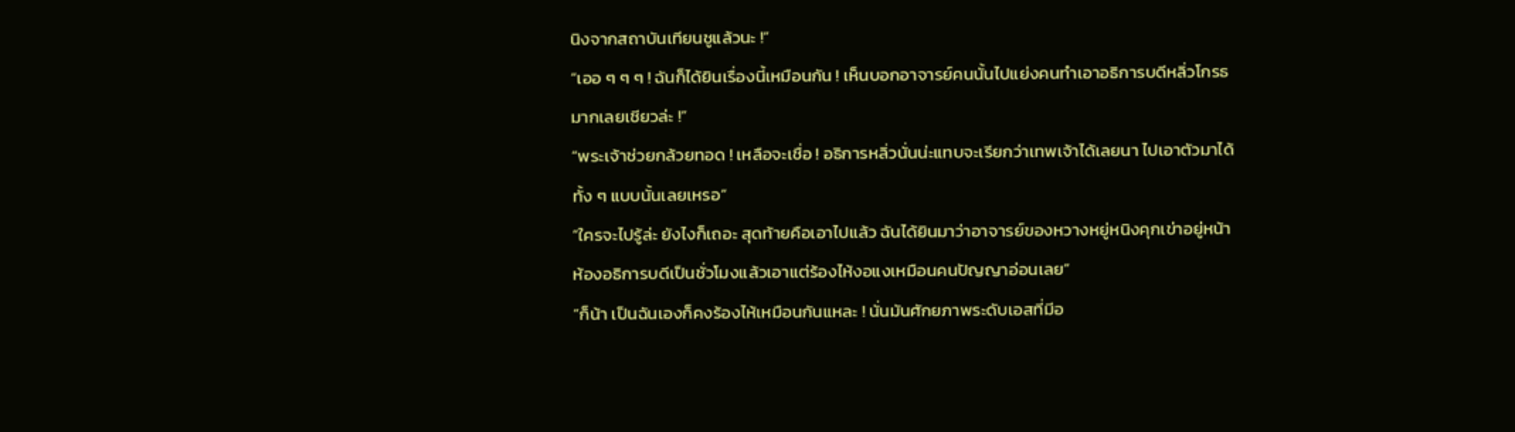นิงจากสถาบันเทียนชูแล้วนะ !”
“เออ ๆ ๆ ๆ ! ฉันก็ได้ยินเรื่องนี้เหมือนกัน ! เห็นบอกอาจารย์คนนั้นไปแย่งคนทำเอาอธิการบดีหลิ่วโกรธมากเลยเชียวล่ะ !”
“พระเจ้าช่วยกล้วยทอด ! เหลือจะเชื่อ ! อธิการหลิ่วนั่นน่ะแทบจะเรียกว่าเทพเจ้าได้เลยนา ไปเอาตัวมาได้ทั้ง ๆ แบบนั้นเลยเหรอ”
“ใครจะไปรู้ล่ะ ยังไงก็เถอะ สุดท้ายคือเอาไปแล้ว ฉันได้ยินมาว่าอาจารย์ของหวางหยู่หนิงคุกเข่าอยู่หน้าห้องอธิการบดีเป็นชั่วโมงแล้วเอาแต่ร้องไห้งอแงเหมือนคนปัญญาอ่อนเลย”
“ก็น้า เป็นฉันเองก็คงร้องไห้เหมือนกันแหละ ! นั่นมันศักยภาพระดับเอสที่มีอ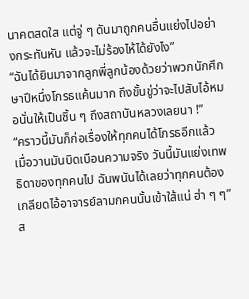นาคตสดใส แต่จู่ ๆ ดันมาถูกคนอื่นแย่งไปอย่างกระทันหัน แล้วจะไม่ร้องไห้ได้ยังไง”
“ฉันได้ยินมาจากลูกพี่ลูกน้องด้วยว่าพวกนักศึกษาปีหนึ่งโกรธแค้นมาก ถึงขั้นขู่ว่าจะไปสับไอ้หมอนั่นให้เป็นชิ้น ๆ ถึงสถาบันหลวงเลยนา !”
“คราวนี้มันก็ก่อเรื่องให้ทุกคนได้โกรธอีกแล้ว เมื่อวานมันบิดเบือนความจริง วันนี้มันแย่งเทพธิดาของทุกคนไป ฉันพนันได้เลยว่าทุกคนต้องเกลียดไอ้อาจารย์ลามกคนนั้นเข้าใส้แน่ ฮ่า ๆ ๆ”
ส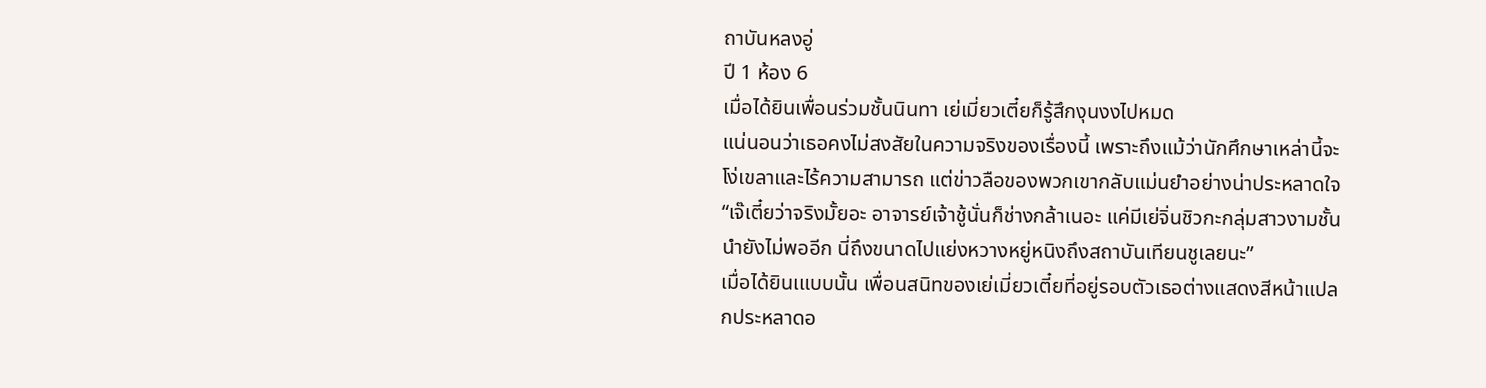ถาบันหลงอู่
ปี 1 ห้อง 6
เมื่อได้ยินเพื่อนร่วมชั้นนินทา เย่เมี่ยวเตี๋ยก็รู้สึกงุนงงไปหมด
แน่นอนว่าเธอคงไม่สงสัยในความจริงของเรื่องนี้ เพราะถึงแม้ว่านักศึกษาเหล่านี้จะโง่เขลาและไร้ความสามารถ แต่ข่าวลือของพวกเขากลับแม่นยำอย่างน่าประหลาดใจ
“เจ๊เตี๋ยว่าจริงมั้ยอะ อาจารย์เจ้าชู้นั่นก็ช่างกล้าเนอะ แค่มีเย่จิ่นชิวกะกลุ่มสาวงามชั้นนำยังไม่พออีก นี่ถึงขนาดไปแย่งหวางหยู่หนิงถึงสถาบันเทียนชูเลยนะ”
เมื่อได้ยินเแบบนั้น เพื่อนสนิทของเย่เมี่ยวเตี๋ยที่อยู่รอบตัวเธอต่างแสดงสีหน้าแปลกประหลาดอ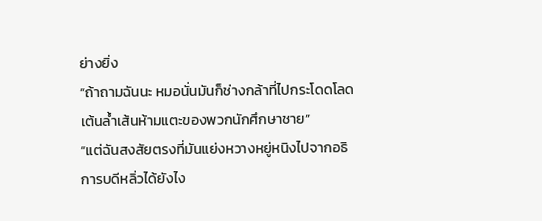ย่างยิ่ง
“ถ้าถามฉันนะ หมอนั่นมันก็ช่างกล้าที่ไปกระโดดโลดเต้นล้ำเส้นห้ามแตะของพวกนักศึกษาชาย”
“แต่ฉันสงสัยตรงที่มันแย่งหวางหยู่หนิงไปจากอธิการบดีหลิ่วได้ยังไง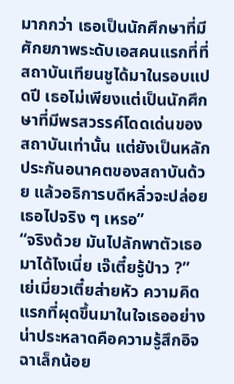มากกว่า เธอเป็นนักศึกษาที่มีศักยภาพระดับเอสคนแรกที่ที่สถาบันเทียนชูได้มาในรอบแปดปี เธอไม่เพียงแต่เป็นนักศึกษาที่มีพรสวรรค์โดดเด่นของสถาบันเท่านั้น แต่ยังเป็นหลักประกันอนาคตของสถาบันด้วย แล้วอธิการบดีหลิ่วจะปล่อยเธอไปจริง ๆ เหรอ”
“จริงด้วย มันไปลักพาตัวเธอมาได้ไงเนี่ย เจ๊เตี๋ยรู้ป่าว ?”
เย่เมี่ยวเตี๋ยส่ายหัว ความคิดแรกที่ผุดขึ้นมาในใจเธออย่างน่าประหลาดคือความรู้สึกอิจฉาเล็กน้อย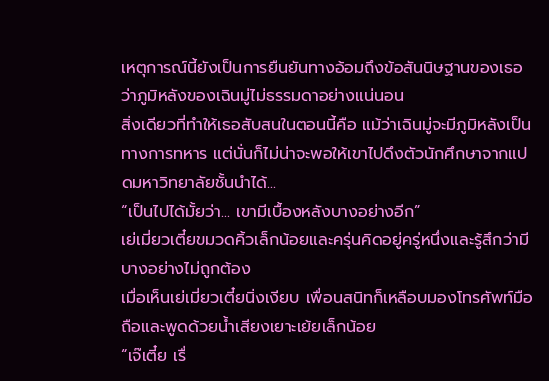เหตุการณ์นี้ยังเป็นการยืนยันทางอ้อมถึงข้อสันนิษฐานของเธอว่าภูมิหลังของเฉินมู่ไม่ธรรมดาอย่างแน่นอน
สิ่งเดียวที่ทำให้เธอสับสนในตอนนี้คือ แม้ว่าเฉินมู่จะมีภูมิหลังเป็นทางการทหาร แต่นั่นก็ไม่น่าจะพอให้เขาไปดึงตัวนักศึกษาจากแปดมหาวิทยาลัยชั้นนำได้...
“เป็นไปได้มั้ยว่า... เขามีเบื้องหลังบางอย่างอีก”
เย่เมี่ยวเตี๋ยขมวดคิ้วเล็กน้อยและครุ่นคิดอยู่ครู่หนึ่งและรู้สึกว่ามีบางอย่างไม่ถูกต้อง
เมื่อเห็นเย่เมี่ยวเตี๋ยนิ่งเงียบ เพื่อนสนิทก็เหลือบมองโทรศัพท์มือถือและพูดด้วยน้ำเสียงเยาะเย้ยเล็กน้อย
“เจ๊เตี๋ย เรื่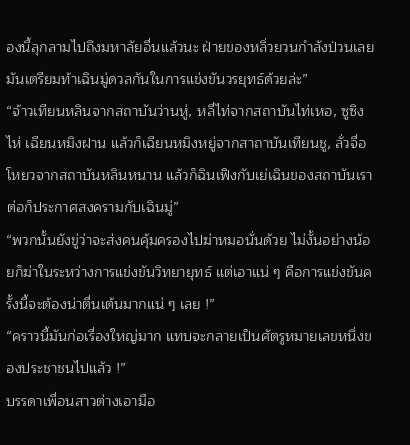องนี้ลุกลามไปถึงมหาลัยอื่นแล้วนะ ฝ่ายของหลิ่วยวนกำลังป่วนเลย มันเตรียมท้าเฉินมู่ดวลกันในการแข่งขันวรยุทธ์ด้วยล่ะ”
“จ้าวเทียนหลินจากสถาบันว่านหู่, หลี่ไท่จากสถาบันไท่เหอ, ซูซิงไห่ เฉียนหมิงฝาน แล้วก็เฉียนหมิงหยู่จากสาถาบันเทียนชู, ลั่วจื่อโหยวจากสถาบันหลินหนาน แล้วก็ฉินเฟิงกับเย่เฉินของสถาบันเราต่อก็ประกาศสงครามกับเฉินมู่”
“พวกนั้นยังขู่ว่าจะส่งคนคุ้มครองไปฆ่าหมอนั่นด้วย ไม่งั้นอย่างน้อยก็ฆ่าในระหว่างการแข่งขันวิทยายุทธ์ แต่เอาแน่ ๆ คือการแข่งขันครั้งนี้จะต้องน่าตื่นเต้นมากแน่ ๆ เลย !”
“คราวนี้มันก่อเรื่องใหญ่มาก แทบจะกลายเป็นศัตรูหมายเลขหนึ่งของประชาชนไปแล้ว !”
บรรดาเพื่อนสาวต่างเอามือ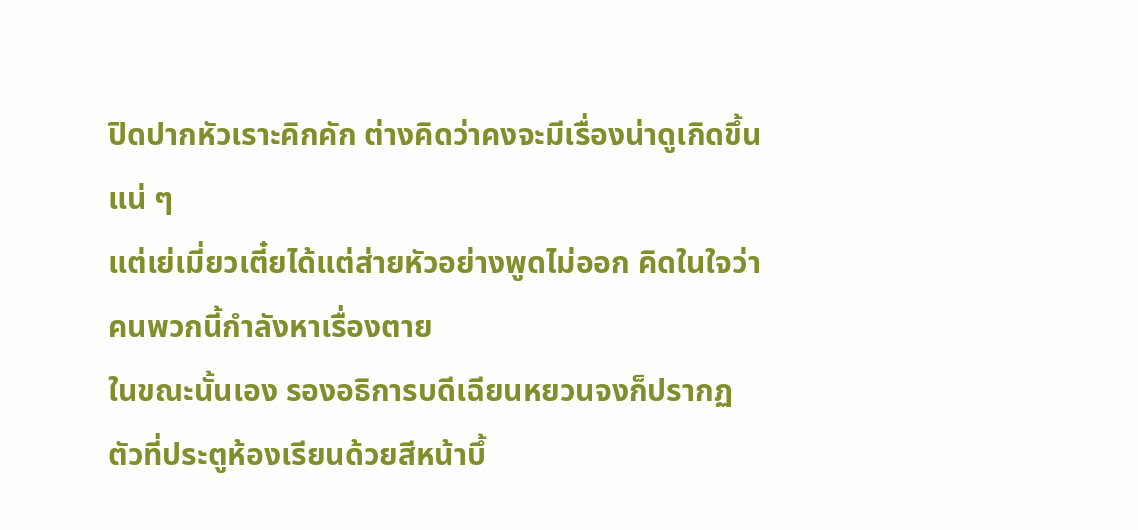ปิดปากหัวเราะคิกคัก ต่างคิดว่าคงจะมีเรื่องน่าดูเกิดขึ้นแน่ ๆ
แต่เย่เมี่ยวเตี๋ยได้แต่ส่ายหัวอย่างพูดไม่ออก คิดในใจว่าคนพวกนี้กำลังหาเรื่องตาย
ในขณะนั้นเอง รองอธิการบดีเฉียนหยวนจงก็ปรากฏตัวที่ประตูห้องเรียนด้วยสีหน้าบึ้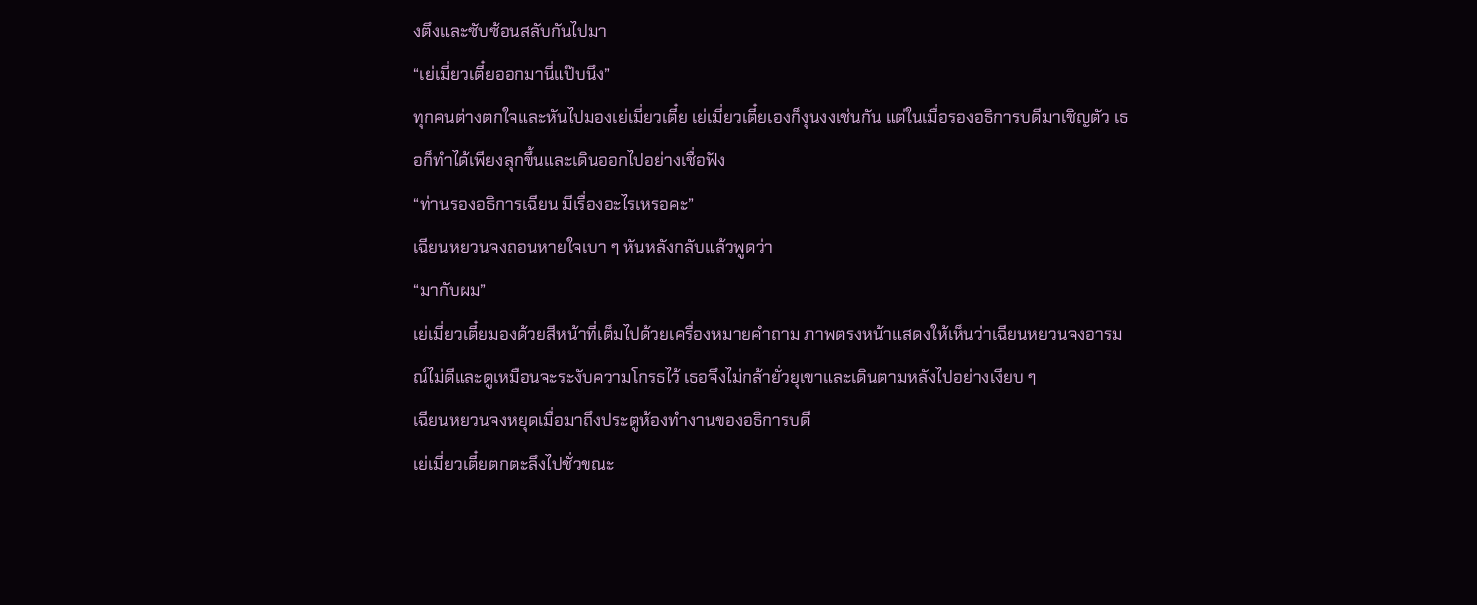งตึงและซับซ้อนสลับกันไปมา
“เย่เมี่ยวเตี๋ยออกมานี่แป๊บนึง”
ทุกคนต่างตกใจและหันไปมองเย่เมี่ยวเตี๋ย เย่เมี่ยวเตี๋ยเองก็งุนงงเช่นกัน แต่ในเมื่อรองอธิการบดีมาเชิญตัว เธอก็ทำได้เพียงลุกขึ้นและเดินออกไปอย่างเชื่อฟัง
“ท่านรองอธิการเฉียน มีเรื่องอะไรเหรอคะ”
เฉียนหยวนจงถอนหายใจเบา ๆ หันหลังกลับแล้วพูดว่า
“มากับผม”
เย่เมี่ยวเตี๋ยมองด้วยสีหน้าที่เต็มไปด้วยเครื่องหมายคำถาม ภาพตรงหน้าแสดงให้เห็นว่าเฉียนหยวนจงอารมณ์ไม่ดีและดูเหมือนจะระงับความโกรธไว้ เธอจึงไม่กล้ายั่วยุเขาและเดินตามหลังไปอย่างเงียบ ๆ
เฉียนหยวนจงหยุดเมื่อมาถึงประตูห้องทำงานของอธิการบดี
เย่เมี่ยวเตี๋ยตกตะลึงไปชั่วขณะ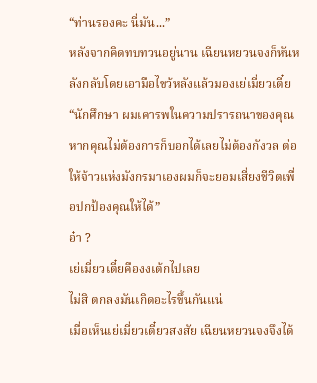“ท่านรองคะ นี่มัน...”
หลังจากคิดทบทวนอยู่นาน เฉียนหยวนจงก็หันหลังกลับโดยเอามือไขว้หลังแล้วมองเย่เมี่ยวเตี๋ย
“นักศึกษา ผมเคารพในความปรารถนาของคุณ หากคุณไม่ต้องการก็บอกได้เลยไม่ต้องกังวล ต่อให้จ้าวแห่งมังกรมาเองผมก็จะยอมเสี่ยงชีวิตเพื่อปกป้องคุณให้ได้”
อ๋า ?
เย่เมี่ยวเตี๋ยคืองงเต้กไปเลย
ไม่สิ ตกลงมันเกิดอะไรขึ้นกันแน่
เมื่อเห็นเย่เมี่ยวเตี๋ยวสงสัย เฉียนหยวนจงจึงได้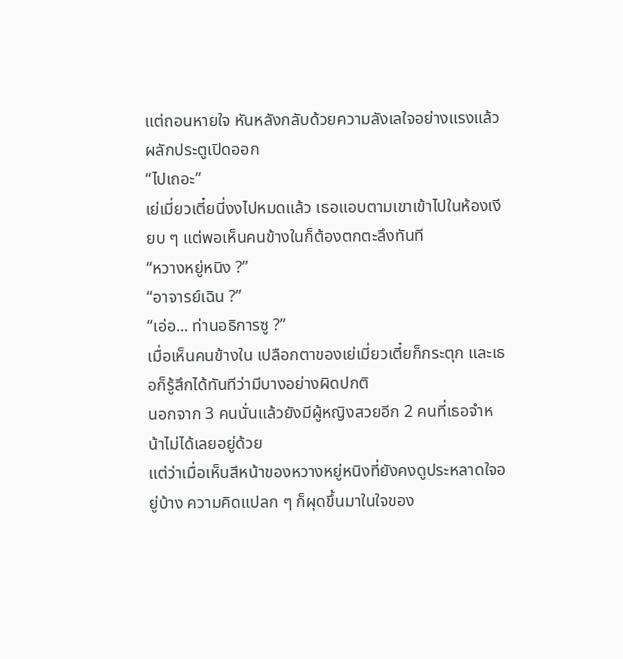แต่ถอนหายใจ หันหลังกลับด้วยความลังเลใจอย่างแรงแล้วผลักประตูเปิดออก
“ไปเถอะ”
เย่เมี่ยวเตี๋ยนี่งงไปหมดแล้ว เธอแอบตามเขาเข้าไปในห้องเงียบ ๆ แต่พอเห็นคนข้างในก็ต้องตกตะลึงทันที
“หวางหยู่หนิง ?”
“อาจารย์เฉิน ?”
“เอ่อ... ท่านอธิการซู ?”
เมื่อเห็นคนข้างใน เปลือกตาของเย่เมี่ยวเตี๋ยก็กระตุก และเธอก็รู้สึกได้ทันทีว่ามีบางอย่างผิดปกติ
นอกจาก 3 คนนั่นแล้วยังมีผู้หญิงสวยอีก 2 คนที่เธอจำหน้าไม่ได้เลยอยู่ด้วย
แต่ว่าเมื่อเห็นสีหน้าของหวางหยู่หนิงที่ยังคงดูประหลาดใจอยู่บ้าง ความคิดแปลก ๆ ก็ผุดขึ้นมาในใจของ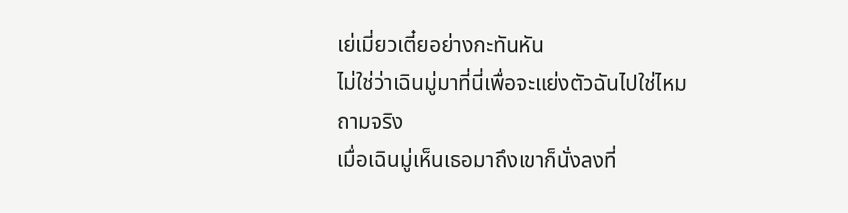เย่เมี่ยวเตี๋ยอย่างกะทันหัน
ไม่ใช่ว่าเฉินมู่มาที่นี่เพื่อจะแย่งตัวฉันไปใช่ไหม
ถามจริง
เมื่อเฉินมู่เห็นเธอมาถึงเขาก็นั่งลงที่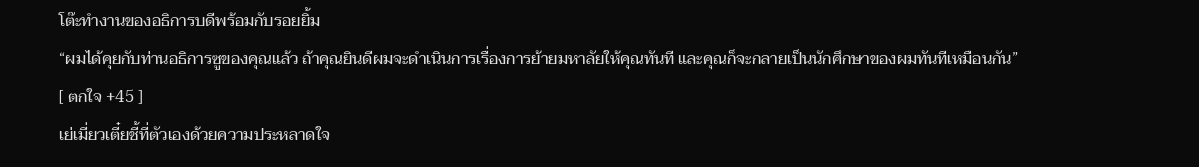โต๊ะทำงานของอธิการบดีพร้อมกับรอยยิ้ม
“ผมได้คุยกับท่านอธิการซูของคุณแล้ว ถ้าคุณยินดีผมจะดำเนินการเรื่องการย้ายมหาลัยให้คุณทันที และคุณก็จะกลายเป็นนักศึกษาของผมทันทีเหมือนกัน”
[ ตกใจ +45 ]
เย่เมี่ยวเตี๋ยชี้ที่ตัวเองด้วยความประหลาดใจ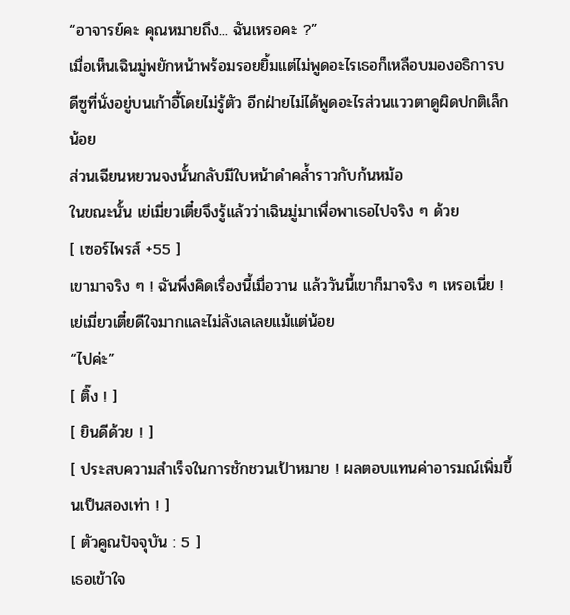“อาจารย์คะ คุณหมายถึง... ฉันเหรอคะ ?”
เมื่อเห็นเฉินมู่พยักหน้าพร้อมรอยยิ้มแต่ไม่พูดอะไรเธอก็เหลือบมองอธิการบดีซูที่นั่งอยู่บนเก้าอี้โดยไม่รู้ตัว อีกฝ่ายไม่ได้พูดอะไรส่วนแววตาดูผิดปกติเล็กน้อย
ส่วนเฉียนหยวนจงนั้นกลับมีใบหน้าดำคล้ำราวกับก้นหม้อ
ในขณะนั้น เย่เมี่ยวเตี๋ยจึงรู้แล้วว่าเฉินมู่มาเพื่อพาเธอไปจริง ๆ ด้วย
[ เซอร์ไพรส์ +55 ]
เขามาจริง ๆ ! ฉันพึ่งคิดเรื่องนี้เมื่อวาน แล้ววันนี้เขาก็มาจริง ๆ เหรอเนี่ย !
เย่เมี่ยวเตี๋ยดีใจมากและไม่ลังเลเลยแม้แต่น้อย
“ไปค่ะ”
[ ติ๊ง ! ]
[ ยินดีด้วย ! ]
[ ประสบความสำเร็จในการชักชวนเป้าหมาย ! ผลตอบแทนค่าอารมณ์เพิ่มขึ้นเป็นสองเท่า ! ]
[ ตัวคูณปัจจุบัน : 5 ]
เธอเข้าใจ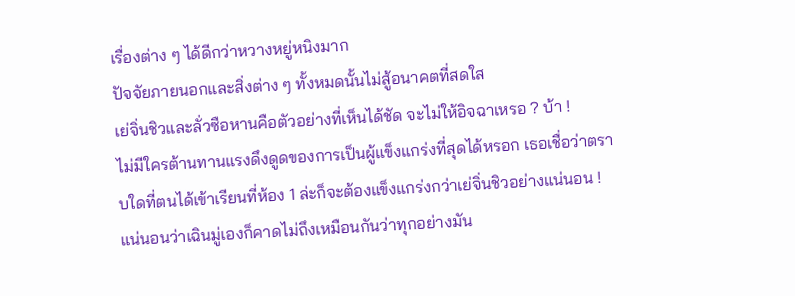เรื่องต่าง ๆ ได้ดีกว่าหวางหยู่หนิงมาก
ปัจจัยภายนอกและสิ่งต่าง ๆ ทั้งหมดนั้นไม่สู้อนาคตที่สดใส
เย่จิ่นชิวและลั่วซือหานคือตัวอย่างที่เห็นได้ชัด จะไม่ให้อิจฉาเหรอ ? บ้า !
ไม่มีใครต้านทานแรงดึงดูดของการเป็นผู้แข็งแกร่งที่สุดได้หรอก เธอเชื่อว่าตราบใดที่ตนได้เข้าเรียนที่ห้อง 1 ล่ะก็จะต้องแข็งแกร่งกว่าเย่จิ่นชิวอย่างแน่นอน !
แน่นอนว่าเฉินมู่เองก็คาดไม่ถึงเหมือนกันว่าทุกอย่างมัน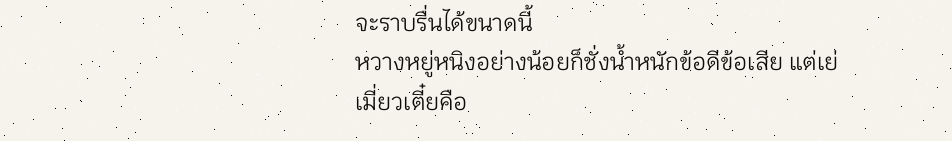จะราบรื่นได้ขนาดนี้
หวางหยู่หนิงอย่างน้อยก็ชั่งน้ำหนักข้อดีข้อเสีย แต่เย่เมี่ยวเตี๋ยคือ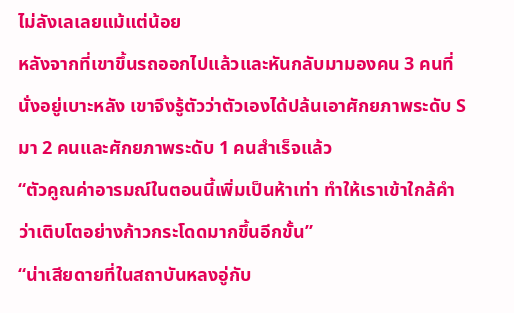ไม่ลังเลเลยแม้แต่น้อย
หลังจากที่เขาขึ้นรถออกไปแล้วและหันกลับมามองคน 3 คนที่นั่งอยู่เบาะหลัง เขาจึงรู้ตัวว่าตัวเองได้ปล้นเอาศักยภาพระดับ S มา 2 คนและศักยภาพระดับ 1 คนสำเร็จแล้ว
“ตัวคูณค่าอารมณ์ในตอนนี้เพิ่มเป็นห้าเท่า ทำให้เราเข้าใกล้คำว่าเติบโตอย่างก้าวกระโดดมากขึ้นอีกขั้น”
“น่าเสียดายที่ในสถาบันหลงอู่กับ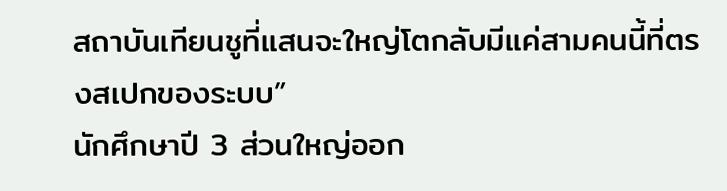สถาบันเทียนชูที่แสนจะใหญ่โตกลับมีแค่สามคนนี้ที่ตรงสเปกของระบบ”
นักศึกษาปี 3 ส่วนใหญ่ออก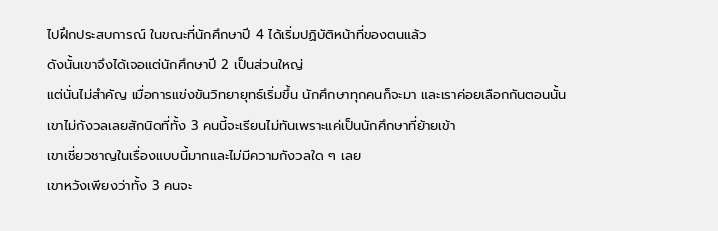ไปฝึกประสบการณ์ ในขณะที่นักศึกษาปี 4 ได้เริ่มปฏิบัติหน้าที่ของตนแล้ว
ดังนั้นเขาจึงได้เจอแต่นักศึกษาปี 2 เป็นส่วนใหญ่
แต่นั่นไม่สำคัญ เมื่อการแข่งขันวิทยายุทธ์เริ่มขึ้น นักศึกษาทุกคนก็จะมา และเราค่อยเลือกกันตอนนั้น
เขาไม่กังวลเลยสักนิดที่ทั้ง 3 คนนี้จะเรียนไม่ทันเพราะแค่เป็นนักศึกษาที่ย้ายเข้า
เขาเชี่ยวชาญในเรื่องแบบนี้มากและไม่มีความกังวลใด ๆ เลย
เขาหวังเพียงว่าทั้ง 3 คนจะ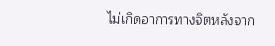ไม่เกิดอาการทางจิตหลังจาก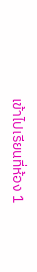เข้าไปเรียนที่ห้อง 1